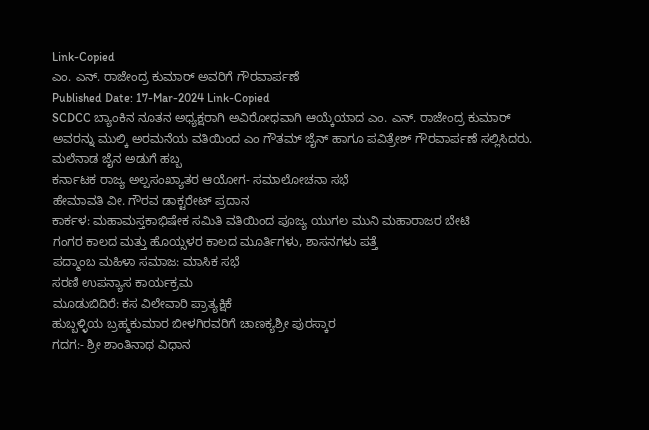Link-Copied
ಎಂ. ಎನ್. ರಾಜೇಂದ್ರ ಕುಮಾರ್ ಅವರಿಗೆ ಗೌರವಾರ್ಪಣೆ
Published Date: 17-Mar-2024 Link-Copied
SCDCC ಬ್ಯಾಂಕಿನ ನೂತನ ಅಧ್ಯಕ್ಷರಾಗಿ ಅವಿರೋಧವಾಗಿ ಆಯ್ಕೆಯಾದ ಎಂ. ಎನ್. ರಾಜೇಂದ್ರ ಕುಮಾರ್ ಅವರನ್ನು ಮುಲ್ಕಿ ಅರಮನೆಯ ವತಿಯಿಂದ ಎಂ ಗೌತಮ್ ಜೈನ್ ಹಾಗೂ ಪವಿತ್ರೇಶ್ ಗೌರವಾರ್ಪಣೆ ಸಲ್ಲಿಸಿದರು.
ಮಲೆನಾಡ ಜೈನ ಅಡುಗೆ ಹಬ್ಬ
ಕರ್ನಾಟಕ ರಾಜ್ಯ ಅಲ್ಪಸಂಖ್ಯಾತರ ಆಯೋಗ- ಸಮಾಲೋಚನಾ ಸಭೆ
ಹೇಮಾವತಿ ವೀ. ಗೌರವ ಡಾಕ್ಟರೇಟ್ ಪ್ರದಾನ
ಕಾರ್ಕಳ: ಮಹಾಮಸ್ತಕಾಭಿಷೇಕ ಸಮಿತಿ ವತಿಯಿಂದ ಪೂಜ್ಯ ಯುಗಲ ಮುನಿ ಮಹಾರಾಜರ ಬೇಟಿ
ಗಂಗರ ಕಾಲದ ಮತ್ತು ಹೊಯ್ಸಳರ ಕಾಲದ ಮೂರ್ತಿಗಳು, ಶಾಸನಗಳು ಪತ್ತೆ
ಪದ್ಮಾಂಬ ಮಹಿಳಾ ಸಮಾಜ: ಮಾಸಿಕ ಸಭೆ
ಸರಣಿ ಉಪನ್ಯಾಸ ಕಾರ್ಯಕ್ರಮ
ಮೂಡುಬಿದಿರೆ: ಕಸ ವಿಲೇವಾರಿ ಪ್ರಾತ್ಯಕ್ಷಿಕೆ
ಹುಬ್ಬಳ್ಳಿಯ ಬ್ರಹ್ಮಕುಮಾರ ಬೀಳಗಿರವರಿಗೆ ಚಾಣಕ್ಯಶ್ರೀ ಪುರಸ್ಕಾರ
ಗದಗ:- ಶ್ರೀ ಶಾಂತಿನಾಥ ವಿಧಾನ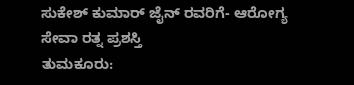ಸುಕೇಶ್ ಕುಮಾರ್ ಜೈನ್ ರವರಿಗೆ- ಆರೋಗ್ಯ ಸೇವಾ ರತ್ನ ಪ್ರಶಸ್ತಿ
ತುಮಕೂರು: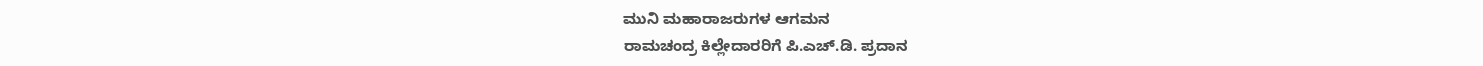ಮುನಿ ಮಹಾರಾಜರುಗಳ ಆಗಮನ
ರಾಮಚಂದ್ರ ಕಿಲ್ಲೇದಾರರಿಗೆ ಪಿ.ಎಚ್.ಡಿ. ಪ್ರದಾನ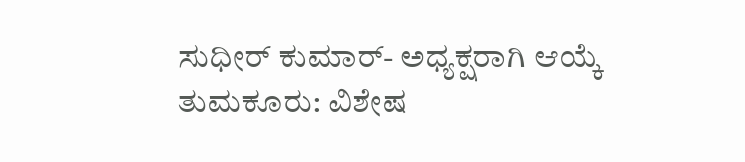ಸುಧೀರ್ ಕುಮಾರ್- ಅಧ್ಯಕ್ಷರಾಗಿ ಆಯ್ಕೆ
ತುಮಕೂರು: ವಿಶೇಷ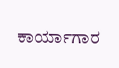ಕಾರ್ಯಾಗಾರ